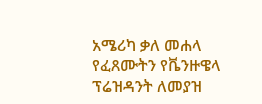አሜሪካ ቃለ መሐላ የፈጸሙትን የቬንዙዌላ ፕሬዝዳንት ለመያዝ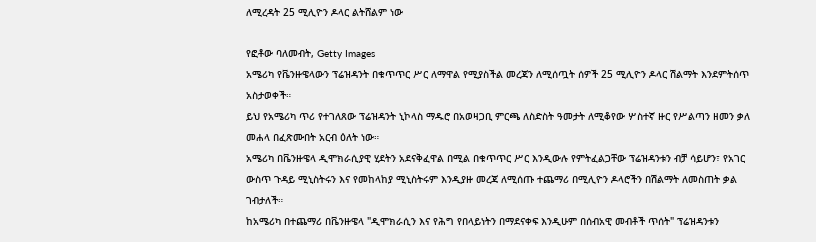ለሚረዳት 25 ሚሊዮን ዶላር ልትሸልም ነው

የፎቶው ባለመብት, Getty Images
አሜሪካ የቬንዙዌላውን ፕሬዝዳንት በቁጥጥር ሥር ለማዋል የሚያስችል መረጃን ለሚሰጧት ሰዎች 25 ሚሊዮን ዶላር ሽልማት እንደምትሰጥ አስታወቀች።
ይህ የአሜሪካ ጥሪ የተገለጸው ፕሬዝዳንት ኒኮላስ ማዱሮ በአወዛጋቢ ምርጫ ለስድስት ዓመታት ለሚቆየው ሦስተኛ ዙር የሥልጣን ዘመን ቃለ መሐላ በፈጽሙበት አርብ ዕለት ነው።
አሜሪካ በቬንዙዌላ ዲሞክራሲያዊ ሂደትን አደናቅፈዋል በሚል በቁጥጥር ሥር እንዲውሉ የምትፈልጋቸው ፕሬዝዳንቱን ብቻ ሳይሆን፣ የአገር ውስጥ ጉዳይ ሚኒስትሩን እና የመከላከያ ሚኒስትሩም እንዲያዙ መረጃ ለሚሰጡ ተጨማሪ በሚሊዮን ዶላሮችን በሽልማት ለመስጠት ቃል ገብታለች።
ከአሜሪካ በተጨማሪ በቬንዙዌላ "ዲሞክራሲን እና የሕግ የበላይነትን በማደናቀፍ እንዲሁም በሰብአዊ መብቶች ጥሰት" ፕሬዝዳንቱን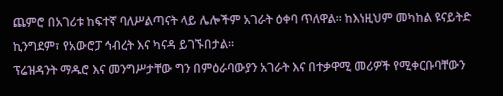ጨምሮ በአገሪቱ ከፍተኛ ባለሥልጣናት ላይ ሌሎችም አገራት ዕቀባ ጥለዋል። ከእነዚህም መካከል ዩናይትድ ኪንግደም፣ የአውሮፓ ኅብረት እና ካናዳ ይገኙበታል።
ፕሬዝዳንት ማዱሮ እና መንግሥታቸው ግን በምዕራባውያን አገራት እና በተቃዋሚ መሪዎች የሚቀርቡባቸውን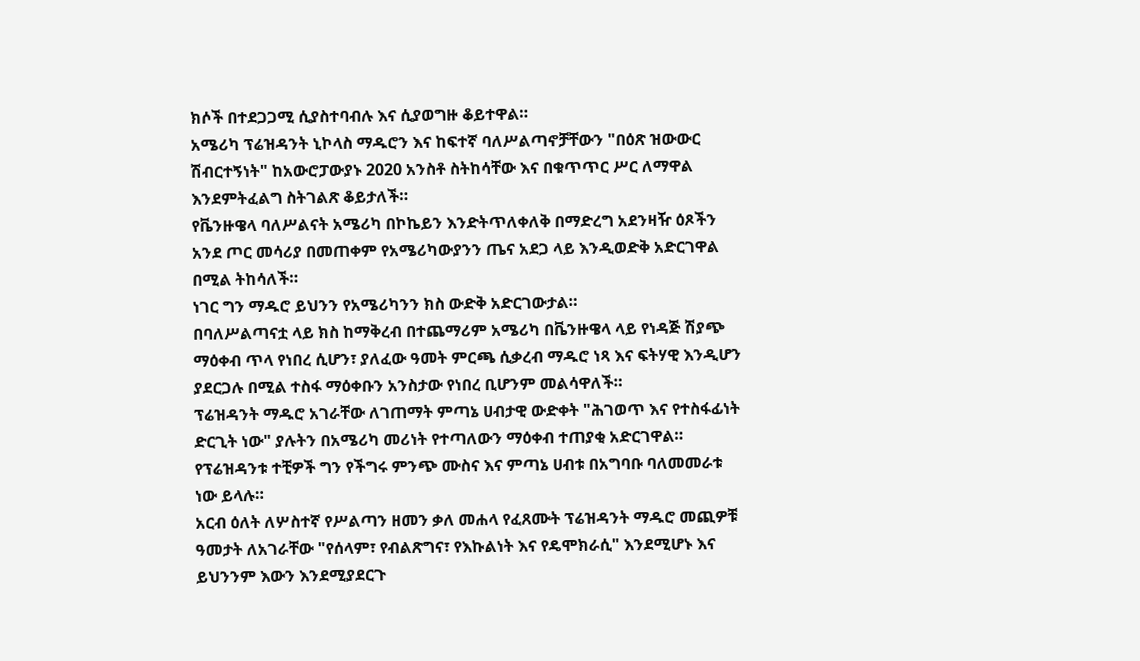ክሶች በተደጋጋሚ ሲያስተባብሉ እና ሲያወግዙ ቆይተዋል።
አሜሪካ ፕሬዝዳንት ኒኮላስ ማዱሮን እና ከፍተኛ ባለሥልጣኖቻቸውን "በዕጽ ዝውውር ሽብርተኝነት" ከአውሮፓውያኑ 2020 አንስቶ ስትከሳቸው እና በቁጥጥር ሥር ለማዋል እንደምትፈልግ ስትገልጽ ቆይታለች።
የቬንዙዌላ ባለሥልናት አሜሪካ በኮኬይን እንድትጥለቀለቅ በማድረግ አደንዛዥ ዕጾችን አንደ ጦር መሳሪያ በመጠቀም የአሜሪካውያንን ጤና አደጋ ላይ እንዲወድቅ አድርገዋል በሚል ትከሳለች።
ነገር ግን ማዱሮ ይህንን የአሜሪካንን ክስ ውድቅ አድርገውታል።
በባለሥልጣናቷ ላይ ክስ ከማቅረብ በተጨማሪም አሜሪካ በቬንዙዌላ ላይ የነዳጅ ሽያጭ ማዕቀብ ጥላ የነበረ ሲሆን፣ ያለፈው ዓመት ምርጫ ሲቃረብ ማዱሮ ነጻ እና ፍትሃዊ እንዲሆን ያደርጋሉ በሚል ተስፋ ማዕቀቡን አንስታው የነበረ ቢሆንም መልሳዋለች።
ፕሬዝዳንት ማዱሮ አገራቸው ለገጠማት ምጣኔ ሀብታዊ ውድቀት "ሕገወጥ እና የተስፋፊነት ድርጊት ነው" ያሉትን በአሜሪካ መሪነት የተጣለውን ማዕቀብ ተጠያቂ አድርገዋል።
የፕሬዝዳንቱ ተቺዎች ግን የችግሩ ምንጭ ሙስና እና ምጣኔ ሀብቱ በአግባቡ ባለመመራቱ ነው ይላሉ።
አርብ ዕለት ለሦስተኛ የሥልጣን ዘመን ቃለ መሐላ የፈጸሙት ፕሬዝዳንት ማዱሮ መጪዎቹ ዓመታት ለአገራቸው "የሰላም፣ የብልጽግና፣ የእኩልነት እና የዴሞክራሲ" እንደሚሆኑ እና ይህንንም እውን እንደሚያደርጉ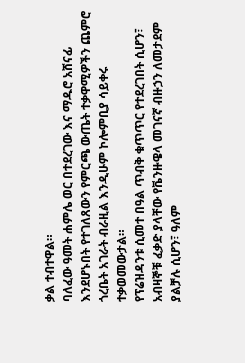ቃል ተብተዋል።
ባለፈው ዓመት ሐምሌ ወር በተደረገው እና ማዱሮ አሸናፊ እንደሆኑበት የተገለጸውን የምርጫ ውጤት ተቃዋሚዎችን ጨምሮ ጎረቤት አገራት ብራዚል እንዲሁም ኮሎምቢያ ሳይቀሩ ተቃወመውታል።
የፕሬዝዳንቱ ሲመተ በዓል ጥብቅ ቁጥጥር የተደረገበት ሲሆን፣ አብዛኞቹ ፈቃድ ያላቸው የቬንዙዌላ መገናኛ ብዙኃን ለመታደም ያልቻሉ ሲሆን፣ ዓለም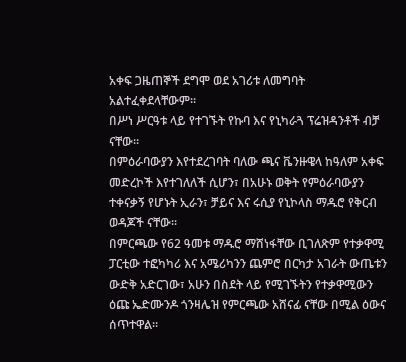አቀፍ ጋዜጠኞች ደግሞ ወደ አገሪቱ ለመግባት አልተፈቀደላቸውም።
በሥነ ሥርዓቱ ላይ የተገኙት የኩባ እና የኒካራጓ ፕሬዝዳንቶች ብቻ ናቸው።
በምዕራባውያን እየተደረገባት ባለው ጫና ቬንዙዌላ ከዓለም አቀፍ መድረኮች እየተገለለች ሲሆን፣ በአሁኑ ወቅት የምዕራባውያን ተቀናቃኝ የሆኑት ኢራን፣ ቻይና እና ሩሲያ የኒኮላስ ማዱሮ የቅርብ ወዳጆች ናቸው።
በምርጫው የ62 ዓመቱ ማዱሮ ማሸነፋቸው ቢገለጽም የተቃዋሚ ፓርቲው ተፎካካሪ እና አሜሪካንን ጨምሮ በርካታ አገራት ውጤቱን ውድቅ አድርገው፣ አሁን በስደት ላይ የሚገኙትን የተቃዋሚውን ዕጩ ኤድሙንዶ ጎንዛሌዝ የምርጫው አሸናፊ ናቸው በሚል ዕውና ሰጥተዋል።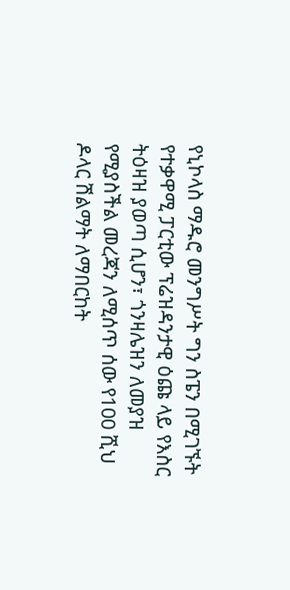የኒኮላስ ማዱሮ መንግሥት ግን ስፔን በሚገኙት የተቃዋሚ ፓርቲው ፕሬዝዳንታዊ ዕጩ ላይ የእስር ትዕዛዝ ያወጣ ሲሆን፣ ጎንዛሌዝን ለመያዝ የሚያስችል መረጃን ለሚሰጥ ሰው የ100 ሺህ ዶላር ሽልማት ለማበርከት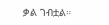ቃል ገብቷል።